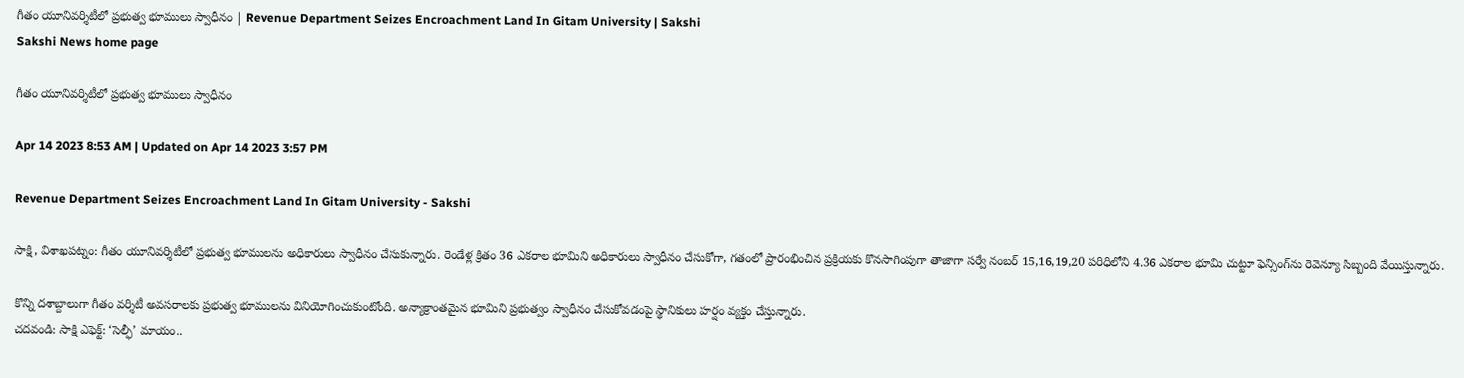గీతం యూనివర్శిటీలో ప్రభుత్వ భూములు స్వాధీనం | Revenue Department Seizes Encroachment Land In Gitam University | Sakshi
Sakshi News home page

గీతం యూనివర్శిటీలో ప్రభుత్వ భూములు స్వాధీనం

Apr 14 2023 8:53 AM | Updated on Apr 14 2023 3:57 PM

Revenue Department Seizes Encroachment Land In Gitam University - Sakshi

సాక్షి, విశాఖపట్నం: గీతం యూనివర్శిటీలో ప్రభుత్వ భూములను అధికారులు స్వాధీనం చేసుకున్నారు. రెండేళ్ల క్రితం 36 ఎకరాల భూమిని అధికారులు స్వాధీనం చేసుకోగా, గతంలో ప్రారంభించిన ప్రక్రియకు కొనసాగింపుగా తాజాగా సర్వే నంబర్‌ 15,16,19,20 పరిధిలోని 4.36 ఎకరాల భూమి చుట్టూ ఫెన్సింగ్‌ను రెవెన్యూ సిబ్బంది వేయిస్తున్నారు.

కొన్ని దశాబ్దాలుగా గీతం వర్శిటీ అవసరాలకు ప్రభుత్వ భూములను వినియోగించుకుంటోంది. అన్యాక్రాంతమైన భూమిని ప్రభుత్వం స్వాధీనం చేసుకోవడంపై స్థానికులు హర్షం వ్యక్తం చేస్తున్నారు.
చదవండి: సాక్షి ఎఫెక్ట్‌: ‘సెల్ఫీ’ మాయం..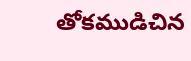తోకముడిచిన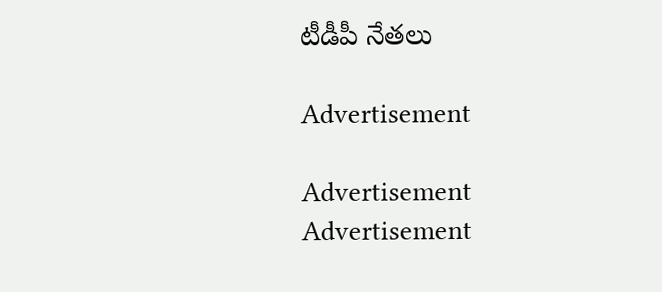టీడీపీ నేతలు

Advertisement

Advertisement
Advertisement